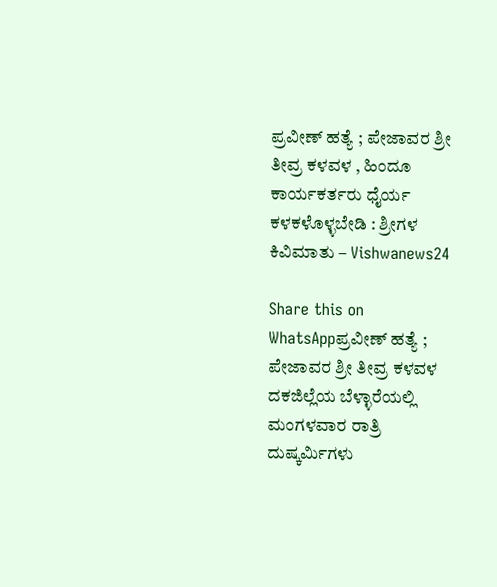ಪ್ರವೀಣ್ ಹತ್ಯೆ ; ಪೇಜಾವರ ಶ್ರೀ ತೀವ್ರ ಕಳವಳ , ಹಿಂದೂ ಕಾರ್ಯಕರ್ತರು ಧೈರ್ಯ ಕಳಕಳೊಳ್ಳಬೇಡಿ : ಶ್ರೀಗಳ ಕಿವಿಮಾತು – Vishwanews24

Share this on WhatsAppಪ್ರವೀಣ್ ಹತ್ಯೆ ; ಪೇಜಾವರ ಶ್ರೀ ತೀವ್ರ ಕಳವಳ ದಕ‌ಜಿಲ್ಲೆಯ ಬೆಳ್ಳಾರೆಯಲ್ಲಿ ಮಂಗಳವಾರ ರಾತ್ರಿ ದುಷ್ಕರ್ಮಿಗಳು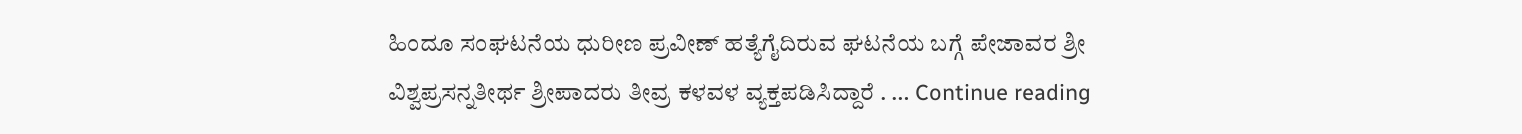ಹಿಂದೂ ಸಂಘಟನೆಯ ಧುರೀಣ ಪ್ರವೀಣ್ ಹತ್ಯೆಗೈದಿರುವ ಘಟನೆಯ ಬಗ್ಗೆ ಪೇಜಾವರ ಶ್ರೀ ವಿಶ್ವಪ್ರಸನ್ನತೀರ್ಥ ಶ್ರೀಪಾದರು ತೀವ್ರ ಕಳವಳ ವ್ಯಕ್ತಪಡಿಸಿದ್ದಾರೆ . … Continue reading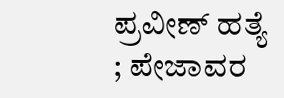ಪ್ರವೀಣ್ ಹತ್ಯೆ ; ಪೇಜಾವರ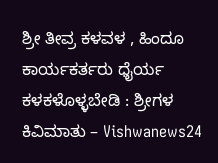ಶ್ರೀ ತೀವ್ರ ಕಳವಳ , ಹಿಂದೂ ಕಾರ್ಯಕರ್ತರು ಧೈರ್ಯ ಕಳಕಳೊಳ್ಳಬೇಡಿ : ಶ್ರೀಗಳ ಕಿವಿಮಾತು – Vishwanews24